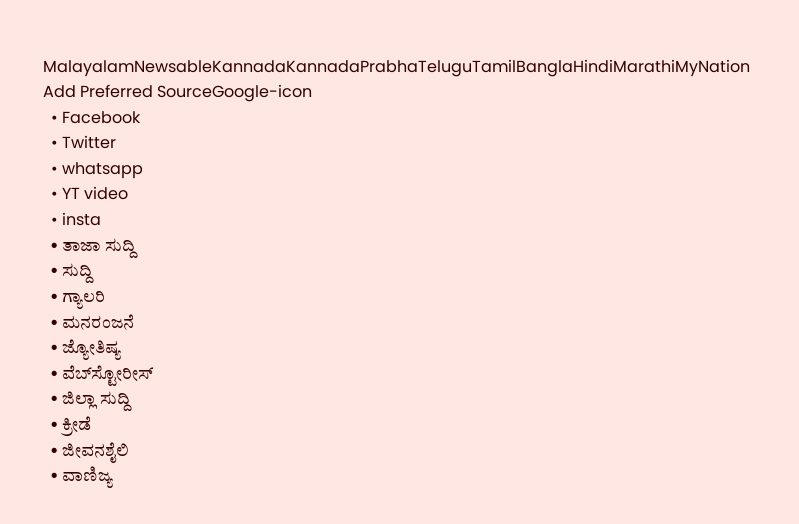MalayalamNewsableKannadaKannadaPrabhaTeluguTamilBanglaHindiMarathiMyNation
Add Preferred SourceGoogle-icon
  • Facebook
  • Twitter
  • whatsapp
  • YT video
  • insta
  • ತಾಜಾ ಸುದ್ದಿ
  • ಸುದ್ದಿ
  • ಗ್ಯಾಲರಿ
  • ಮನರಂಜನೆ
  • ಜ್ಯೋತಿಷ್ಯ
  • ವೆಬ್‌ಸ್ಟೋರೀಸ್
  • ಜಿಲ್ಲಾ ಸುದ್ದಿ
  • ಕ್ರೀಡೆ
  • ಜೀವನಶೈಲಿ
  • ವಾಣಿಜ್ಯ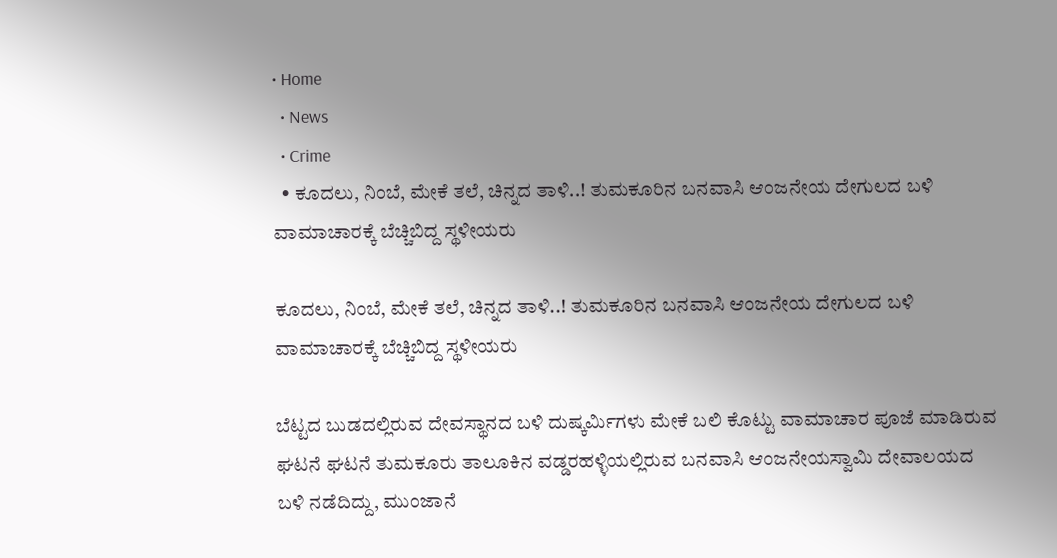• Home
  • News
  • Crime
  • ಕೂದಲು, ನಿಂಬೆ, ಮೇಕೆ ತಲೆ, ಚಿನ್ನದ ತಾಳಿ..! ತುಮಕೂರಿನ ಬನವಾಸಿ ಆಂಜನೇಯ ದೇಗುಲದ ಬಳಿ ವಾಮಾಚಾರಕ್ಕೆ ಬೆಚ್ಚಿಬಿದ್ದ ಸ್ಥಳೀಯರು

ಕೂದಲು, ನಿಂಬೆ, ಮೇಕೆ ತಲೆ, ಚಿನ್ನದ ತಾಳಿ..! ತುಮಕೂರಿನ ಬನವಾಸಿ ಆಂಜನೇಯ ದೇಗುಲದ ಬಳಿ ವಾಮಾಚಾರಕ್ಕೆ ಬೆಚ್ಚಿಬಿದ್ದ ಸ್ಥಳೀಯರು

ಬೆಟ್ಟದ ಬುಡದಲ್ಲಿರುವ ದೇವಸ್ಥಾನದ ಬಳಿ ದುಷ್ಕರ್ಮಿಗಳು ಮೇಕೆ ಬಲಿ ಕೊಟ್ಟು ವಾಮಾಚಾರ ಪೂಜೆ ಮಾಡಿರುವ ಘಟನೆ ಘಟನೆ ತುಮಕೂರು ತಾಲೂಕಿನ ವಡ್ಡರಹಳ್ಳಿಯಲ್ಲಿರುವ ಬನವಾಸಿ ಆಂಜನೇಯಸ್ವಾಮಿ ದೇವಾಲಯದ ಬಳಿ ನಡೆದಿದ್ದು, ಮುಂಜಾನೆ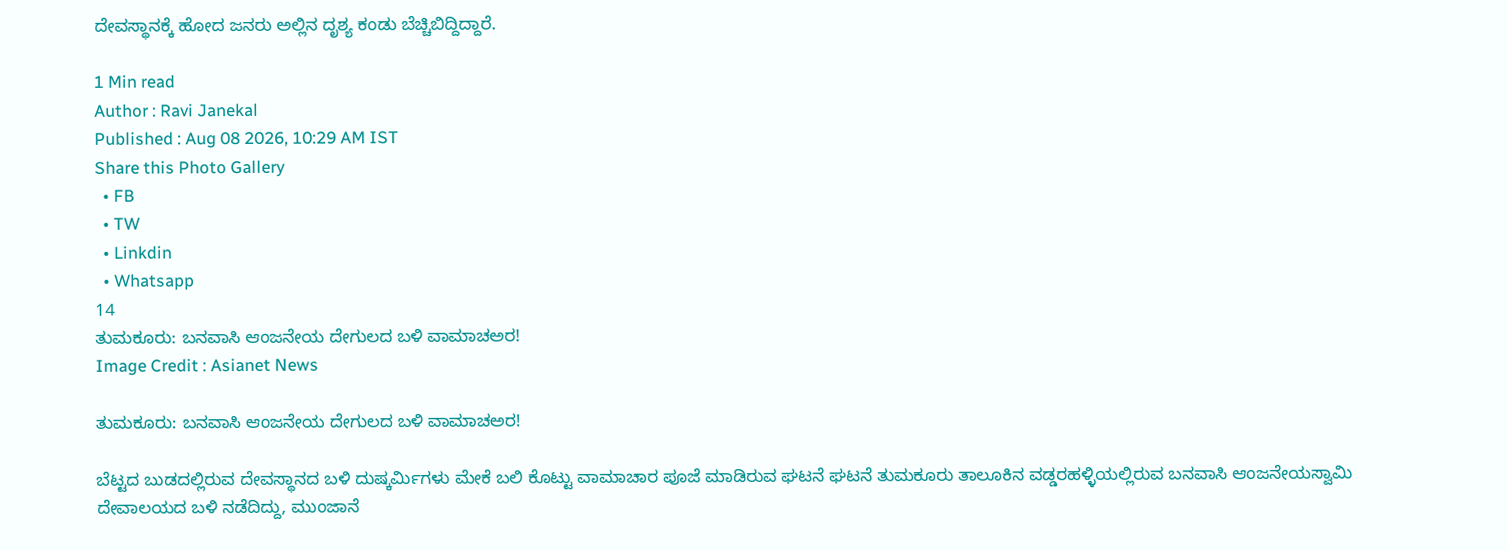ದೇವಸ್ಥಾನಕ್ಕೆ ಹೋದ ಜನರು ಅಲ್ಲಿನ ದೃಶ್ಯ ಕಂಡು ಬೆಚ್ಚಿಬಿದ್ದಿದ್ದಾರೆ.

1 Min read
Author : Ravi Janekal
Published : Aug 08 2026, 10:29 AM IST
Share this Photo Gallery
  • FB
  • TW
  • Linkdin
  • Whatsapp
14
ತುಮಕೂರು: ಬನವಾಸಿ ಆಂಜನೇಯ ದೇಗುಲದ ಬಳಿ ವಾಮಾಚಅರ!
Image Credit : Asianet News

ತುಮಕೂರು: ಬನವಾಸಿ ಆಂಜನೇಯ ದೇಗುಲದ ಬಳಿ ವಾಮಾಚಅರ!

ಬೆಟ್ಟದ ಬುಡದಲ್ಲಿರುವ ದೇವಸ್ಥಾನದ ಬಳಿ ದುಷ್ಕರ್ಮಿಗಳು ಮೇಕೆ ಬಲಿ ಕೊಟ್ಟು ವಾಮಾಚಾರ ಪೂಜೆ ಮಾಡಿರುವ ಘಟನೆ ಘಟನೆ ತುಮಕೂರು ತಾಲೂಕಿನ ವಡ್ಡರಹಳ್ಳಿಯಲ್ಲಿರುವ ಬನವಾಸಿ ಆಂಜನೇಯಸ್ವಾಮಿ ದೇವಾಲಯದ ಬಳಿ ನಡೆದಿದ್ದು, ಮುಂಜಾನೆ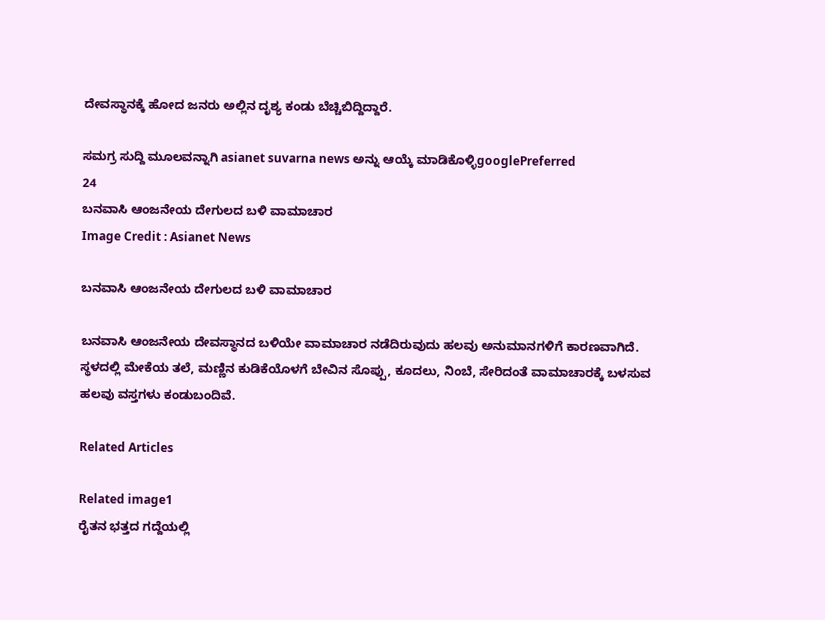ದೇವಸ್ಥಾನಕ್ಕೆ ಹೋದ ಜನರು ಅಲ್ಲಿನ ದೃಶ್ಯ ಕಂಡು ಬೆಚ್ಚಿಬಿದ್ದಿದ್ದಾರೆ.

ಸಮಗ್ರ ಸುದ್ದಿ ಮೂಲವನ್ನಾಗಿ asianet suvarna news ಅನ್ನು ಆಯ್ಕೆ ಮಾಡಿಕೊಳ್ಳಿgooglePreferred
24
ಬನವಾಸಿ ಆಂಜನೇಯ ದೇಗುಲದ ಬಳಿ ವಾಮಾಚಾರ
Image Credit : Asianet News

ಬನವಾಸಿ ಆಂಜನೇಯ ದೇಗುಲದ ಬಳಿ ವಾಮಾಚಾರ

ಬನವಾಸಿ ಆಂಜನೇಯ ದೇವಸ್ಥಾನದ ಬಳಿಯೇ ವಾಮಾಚಾರ ನಡೆದಿರುವುದು ಹಲವು ಅನುಮಾನಗಳಿಗೆ ಕಾರಣವಾಗಿದೆ. ಸ್ಥಳದಲ್ಲಿ ಮೇಕೆಯ ತಲೆ, ಮಣ್ಣಿನ ಕುಡಿಕೆಯೊಳಗೆ ಬೇವಿನ ಸೊಪ್ಪು, ಕೂದಲು, ನಿಂಬೆ, ಸೇರಿದಂತೆ ವಾಮಾಚಾರಕ್ಕೆ ಬಳಸುವ ಹಲವು ವಸ್ತಗಳು ಕಂಡುಬಂದಿವೆ.

Related Articles

Related image1
ರೈತನ ಭತ್ತದ ಗದ್ದೆಯಲ್ಲಿ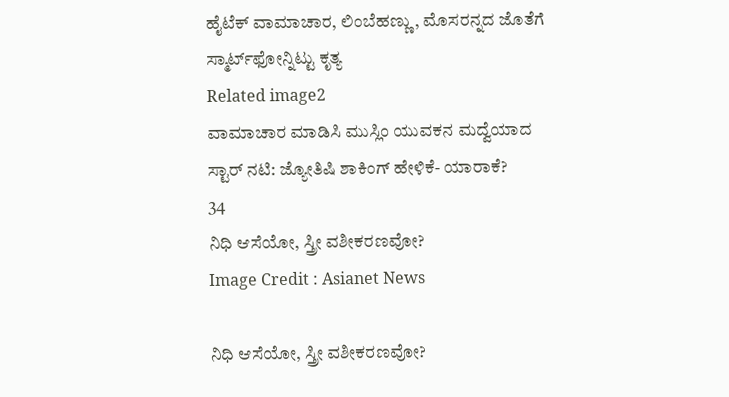ಹೈಟೆಕ್ ವಾಮಾಚಾರ, ಲಿಂಬೆಹಣ್ಣು, ಮೊಸರನ್ನದ ಜೊತೆಗೆ ಸ್ಮಾರ್ಟ್‌ಫೋನ್ನಿಟ್ಟು ಕೃತ್ಯ
Related image2
ವಾಮಾಚಾರ ಮಾಡಿಸಿ ಮುಸ್ಲಿಂ ಯುವಕನ ಮದ್ವೆಯಾದ ಸ್ಟಾರ್ ನಟಿ: ಜ್ಯೋತಿಷಿ ಶಾಕಿಂಗ್ ಹೇಳಿಕೆ- ಯಾರಾಕೆ?
34
ನಿಧಿ ಆಸೆಯೋ, ಸ್ತ್ರೀ ವಶೀಕರಣವೋ?
Image Credit : Asianet News

ನಿಧಿ ಆಸೆಯೋ, ಸ್ತ್ರೀ ವಶೀಕರಣವೋ?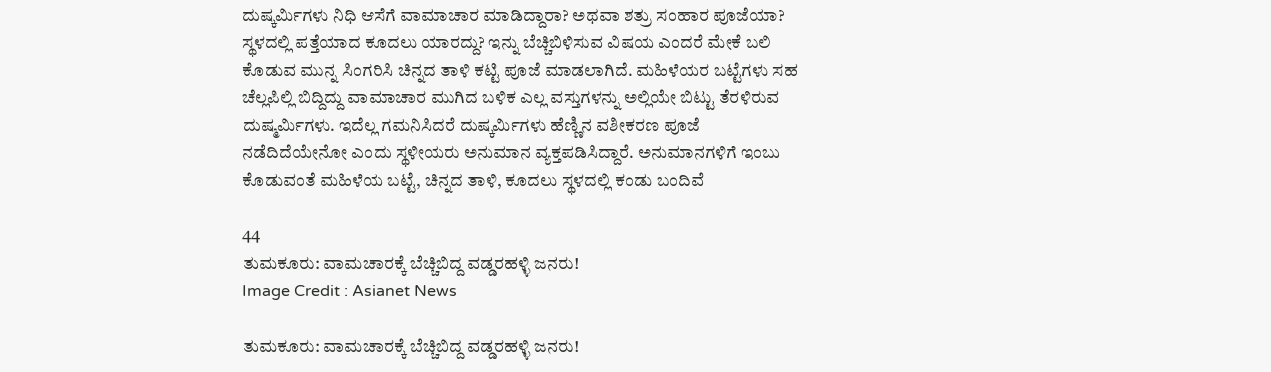ದುಷ್ಕರ್ಮಿಗಳು ನಿಧಿ ಆಸೆಗೆ ವಾಮಾಚಾರ ಮಾಡಿದ್ದಾರಾ? ಅಥವಾ ಶತ್ರು ಸಂಹಾರ ಪೂಜೆಯಾ? ಸ್ಥಳದಲ್ಲಿ ಪತ್ತೆಯಾದ ಕೂದಲು ಯಾರದ್ದು? ಇನ್ನು ಬೆಚ್ಚಿಬಿಳಿಸುವ ವಿಷಯ ಎಂದರೆ ಮೇಕೆ ಬಲಿ ಕೊಡುವ ಮುನ್ನ ಸಿಂಗರಿಸಿ ಚಿನ್ನದ ತಾಳಿ ಕಟ್ಟಿ ಪೂಜೆ ಮಾಡಲಾಗಿದೆ. ಮಹಿಳೆಯರ ಬಟ್ಟೆಗಳು ಸಹ ಚೆಲ್ಲಪಿಲ್ಲಿ ಬಿದ್ದಿದ್ದು ವಾಮಾಚಾರ ಮುಗಿದ ಬಳಿಕ ಎಲ್ಲ ವಸ್ತುಗಳನ್ನು ಅಲ್ಲಿಯೇ ಬಿಟ್ಟು ತೆರಳಿರುವ ದುಷ್ಮರ್ಮಿಗಳು. ಇದೆಲ್ಲ ಗಮನಿಸಿದರೆ ದುಷ್ಕರ್ಮಿಗಳು ಹೆಣ್ಣಿನ ವಶೀಕರಣ ಪೂಜೆ ನಡೆದಿದೆಯೇನೋ ಎಂದು ಸ್ಥಳೀಯರು ಅನುಮಾನ ವ್ಯಕ್ತಪಡಿಸಿದ್ದಾರೆ. ಅನುಮಾನಗಳಿಗೆ ಇಂಬು ಕೊಡುವಂತೆ ಮಹಿಳೆಯ ಬಟ್ಟೆ, ಚಿನ್ನದ ತಾಳಿ, ಕೂದಲು ಸ್ಥಳದಲ್ಲಿ ಕಂಡು ಬಂದಿವೆ

44
ತುಮಕೂರು: ವಾಮಚಾರಕ್ಕೆ ಬೆಚ್ಚಿಬಿದ್ದ ವಡ್ಡರಹಳ್ಳಿ ಜನರು!
Image Credit : Asianet News

ತುಮಕೂರು: ವಾಮಚಾರಕ್ಕೆ ಬೆಚ್ಚಿಬಿದ್ದ ವಡ್ಡರಹಳ್ಳಿ ಜನರು!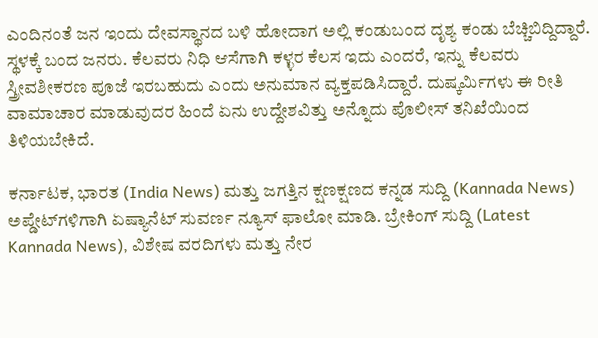ಎಂದಿನಂತೆ ಜನ ಇಂದು ದೇವಸ್ಥಾನದ ಬಳಿ ಹೋದಾಗ ಅಲ್ಲಿ ಕಂಡುಬಂದ ದೃಶ್ಯ ಕಂಡು ಬೆಚ್ಚಿಬಿದ್ದಿದ್ದಾರೆ. ಸ್ಥಳಕ್ಕೆ ಬಂದ ಜನರು. ಕೆಲವರು ನಿಧಿ ಆಸೆಗಾಗಿ ಕಳ್ಳರ ಕೆಲಸ ಇದು ಎಂದರೆ, ಇನ್ನು ಕೆಲವರು ಸ್ತ್ರೀವಶೀಕರಣ ಪೂಜೆ ಇರಬಹುದು ಎಂದು ಅನುಮಾನ ವ್ಯಕ್ತಪಡಿಸಿದ್ದಾರೆ. ದುಷ್ಕರ್ಮಿಗಳು ಈ ರೀತಿ ವಾಮಾಚಾರ ಮಾಡುವುದರ ಹಿಂದೆ ಏನು ಉದ್ದೇಶವಿತ್ತು ಅನ್ನೊದು ಪೊಲೀಸ್ ತನಿಖೆಯಿಂದ ತಿಳಿಯಬೇಕಿದೆ.

ಕರ್ನಾಟಕ, ಭಾರತ (India News) ಮತ್ತು ಜಗತ್ತಿನ ಕ್ಷಣಕ್ಷಣದ ಕನ್ನಡ ಸುದ್ದಿ (Kannada News) ಅಪ್ಡೇಟ್‌ಗಳಿಗಾಗಿ ಏಷ್ಯಾನೆಟ್ ಸುವರ್ಣ ನ್ಯೂಸ್‌ ಫಾಲೋ ಮಾಡಿ. ಬ್ರೇಕಿಂಗ್ ಸುದ್ದಿ (Latest Kannada News), ವಿಶೇಷ ವರದಿಗಳು ಮತ್ತು ನೇರ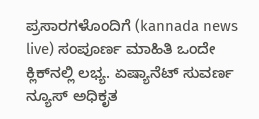ಪ್ರಸಾರಗಳೊಂದಿಗೆ (kannada news live) ಸಂಪೂರ್ಣ ಮಾಹಿತಿ ಒಂದೇ ಕ್ಲಿಕ್‌ನಲ್ಲಿ ಲಭ್ಯ. ಏಷ್ಯಾನೆಟ್ ಸುವರ್ಣ ನ್ಯೂಸ್ ಅಧಿಕೃತ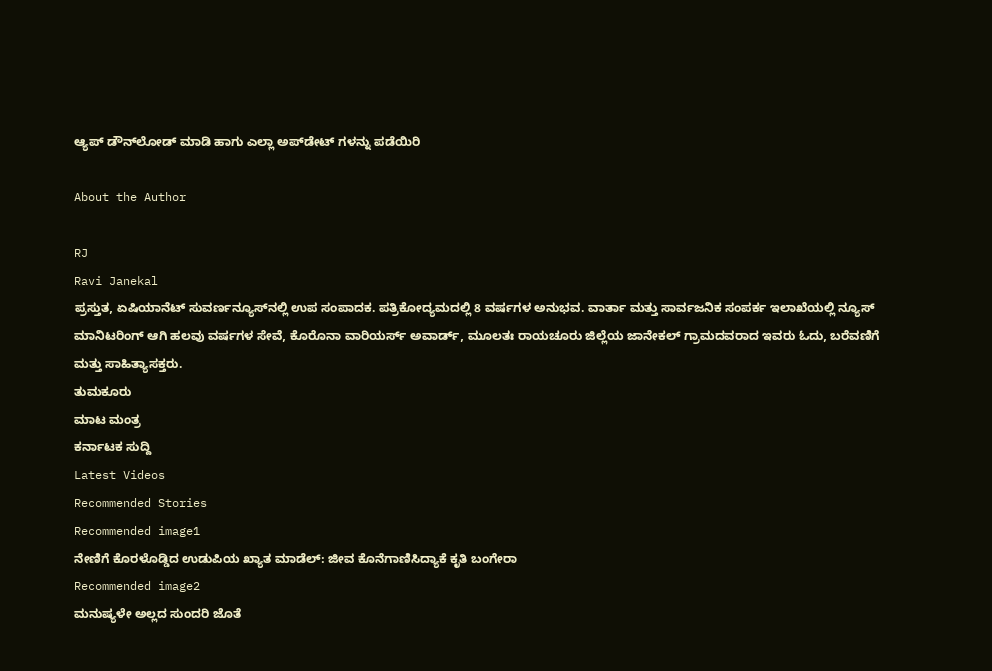ಆ್ಯಪ್ ಡೌನ್‌ಲೋಡ್ ಮಾಡಿ ಹಾಗು ಎಲ್ಲಾ ಅಪ್‌ಡೇಟ್ ಗಳನ್ನು ಪಡೆಯಿರಿ

About the Author

RJ
Ravi Janekal
ಪ್ರಸ್ತುತ, ಏಷಿಯಾನೆಟ್ ಸುವರ್ಣನ್ಯೂಸ್‌ನಲ್ಲಿ ಉಪ ಸಂಪಾದಕ. ಪತ್ರಿಕೋದ್ಯಮದಲ್ಲಿ 8 ವರ್ಷಗಳ ಅನುಭವ. ವಾರ್ತಾ ಮತ್ತು ಸಾರ್ವಜನಿಕ ಸಂಪರ್ಕ ಇಲಾಖೆಯಲ್ಲಿ ನ್ಯೂಸ್ ಮಾನಿಟರಿಂಗ್ ಆಗಿ ಹಲವು ವರ್ಷಗಳ ಸೇವೆ, ಕೊರೊನಾ ವಾರಿಯರ್ಸ್ ಅವಾರ್ಡ್, ಮೂಲತಃ ರಾಯಚೂರು ಜಿಲ್ಲೆಯ ಜಾನೇಕಲ್ ಗ್ರಾಮದವರಾದ ಇವರು ಓದು, ಬರೆವಣಿಗೆ ಮತ್ತು ಸಾಹಿತ್ಯಾಸಕ್ತರು.
ತುಮಕೂರು
ಮಾಟ ಮಂತ್ರ
ಕರ್ನಾಟಕ ಸುದ್ದಿ
Latest Videos
Recommended Stories
Recommended image1
ನೇಣಿಗೆ ಕೊರಳೊಡ್ಡಿದ ಉಡುಪಿಯ ಖ್ಯಾತ ಮಾಡೆಲ್: ಜೀವ ಕೊನೆಗಾಣಿಸಿದ್ಯಾಕೆ ಕೃತಿ ಬಂಗೇರಾ
Recommended image2
ಮನುಷ್ಯಳೇ ಅಲ್ಲದ ಸುಂದರಿ ಜೊತೆ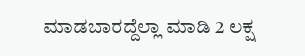ಮಾಡಬಾರದ್ದೆಲ್ಲಾ ಮಾಡಿ 2 ಲಕ್ಷ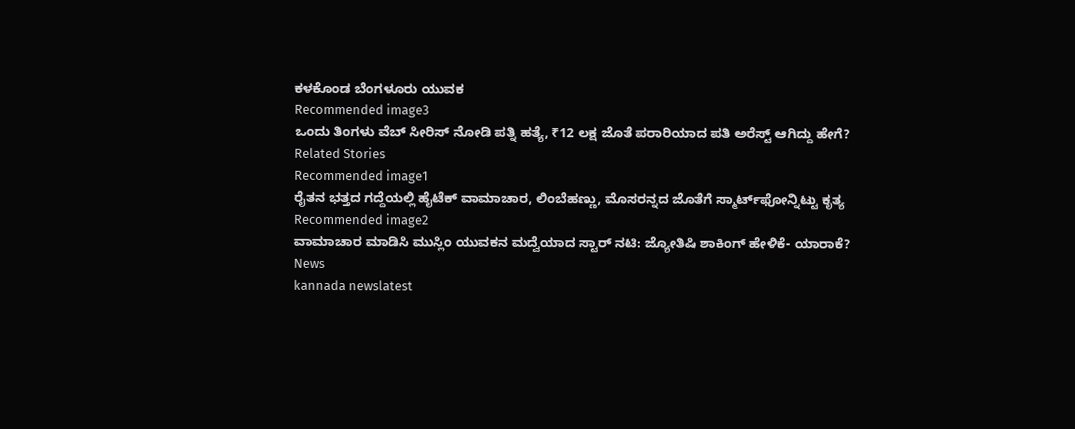ಕಳಕೊಂಡ ಬೆಂಗಳೂರು ಯುವಕ
Recommended image3
ಒಂದು ತಿಂಗಳು ವೆಬ್ ಸೀರಿಸ್ ನೋಡಿ ಪತ್ನಿ ಹತ್ಯೆ, ₹12 ಲಕ್ಷ ಜೊತೆ ಪರಾರಿಯಾದ ಪತಿ ಅರೆಸ್ಟ್ ಆಗಿದ್ದು ಹೇಗೆ?
Related Stories
Recommended image1
ರೈತನ ಭತ್ತದ ಗದ್ದೆಯಲ್ಲಿ ಹೈಟೆಕ್ ವಾಮಾಚಾರ, ಲಿಂಬೆಹಣ್ಣು, ಮೊಸರನ್ನದ ಜೊತೆಗೆ ಸ್ಮಾರ್ಟ್‌ಫೋನ್ನಿಟ್ಟು ಕೃತ್ಯ
Recommended image2
ವಾಮಾಚಾರ ಮಾಡಿಸಿ ಮುಸ್ಲಿಂ ಯುವಕನ ಮದ್ವೆಯಾದ ಸ್ಟಾರ್ ನಟಿ: ಜ್ಯೋತಿಷಿ ಶಾಕಿಂಗ್ ಹೇಳಿಕೆ- ಯಾರಾಕೆ?
News
kannada newslatest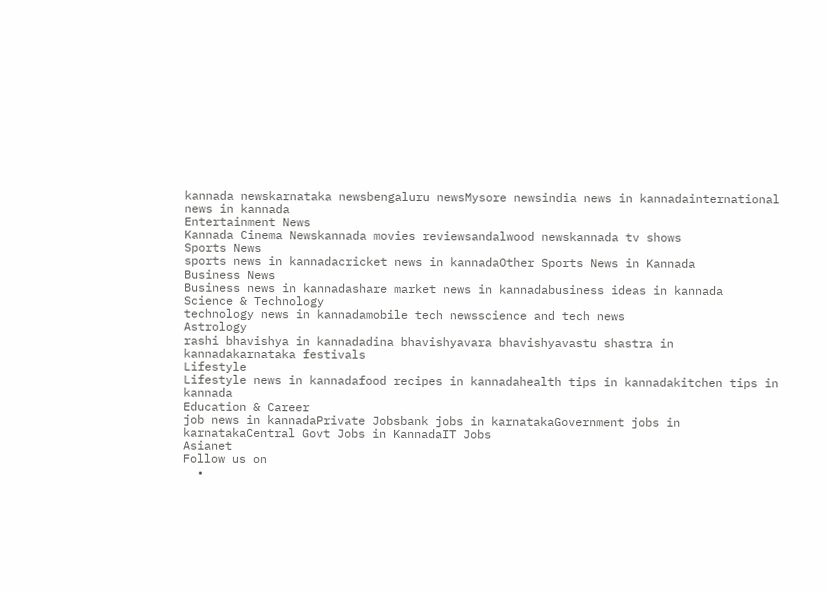kannada newskarnataka newsbengaluru newsMysore newsindia news in kannadainternational news in kannada
Entertainment News
Kannada Cinema Newskannada movies reviewsandalwood newskannada tv shows
Sports News
sports news in kannadacricket news in kannadaOther Sports News in Kannada
Business News
Business news in kannadashare market news in kannadabusiness ideas in kannada
Science & Technology
technology news in kannadamobile tech newsscience and tech news
Astrology
rashi bhavishya in kannadadina bhavishyavara bhavishyavastu shastra in kannadakarnataka festivals
Lifestyle
Lifestyle news in kannadafood recipes in kannadahealth tips in kannadakitchen tips in kannada
Education & Career
job news in kannadaPrivate Jobsbank jobs in karnatakaGovernment jobs in karnatakaCentral Govt Jobs in KannadaIT Jobs
Asianet
Follow us on
  •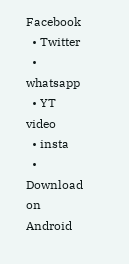Facebook
  • Twitter
  • whatsapp
  • YT video
  • insta
  • Download on Android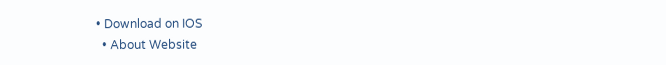• Download on IOS
  • About Website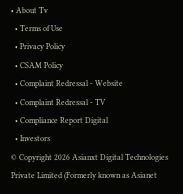• About Tv
  • Terms of Use
  • Privacy Policy
  • CSAM Policy
  • Complaint Redressal - Website
  • Complaint Redressal - TV
  • Compliance Report Digital
  • Investors
© Copyright 2026 Asianxt Digital Technologies Private Limited (Formerly known as Asianet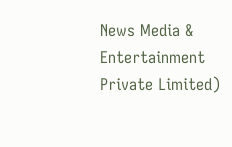News Media & Entertainment Private Limited)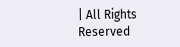| All Rights Reserved